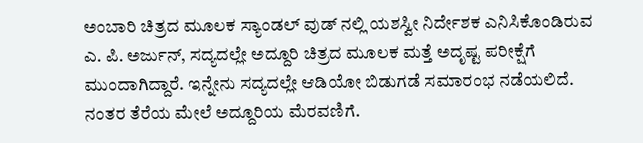ಅಂಬಾರಿ ಚಿತ್ರದ ಮೂಲಕ ಸ್ಯಾಂಡಲ್ ವುಡ್ ನಲ್ಲಿ ಯಶಸ್ವೀ ನಿರ್ದೇಶಕ ಎನಿಸಿಕೊಂಡಿರುವ ಎ. ಪಿ. ಅರ್ಜುನ್, ಸದ್ಯದಲ್ಲೇ ಅದ್ದೂರಿ ಚಿತ್ರದ ಮೂಲಕ ಮತ್ತೆ ಅದೃಷ್ಟ ಪರೀಕ್ಷೆಗೆ ಮುಂದಾಗಿದ್ದಾರೆ. ಇನ್ನೇನು ಸದ್ಯದಲ್ಲೇ ಆಡಿಯೋ ಬಿಡುಗಡೆ ಸಮಾರಂಭ ನಡೆಯಲಿದೆ. ನಂತರ ತೆರೆಯ ಮೇಲೆ ಅದ್ದೂರಿಯ ಮೆರವಣಿಗೆ.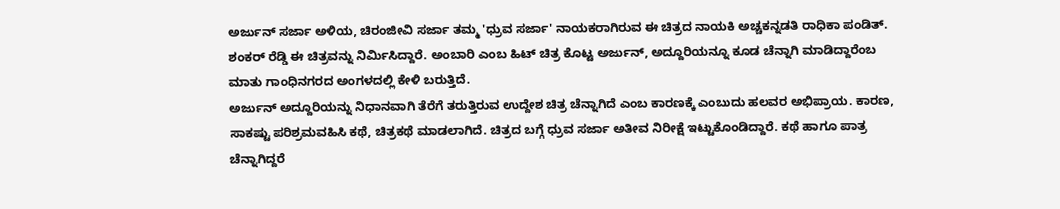ಅರ್ಜುನ್ ಸರ್ಜಾ ಅಳಿಯ, ಚಿರಂಜೀವಿ ಸರ್ಜಾ ತಮ್ಮ 'ಧ್ರುವ ಸರ್ಜಾ' ನಾಯಕರಾಗಿರುವ ಈ ಚಿತ್ರದ ನಾಯಕಿ ಅಚ್ಚಕನ್ನಡತಿ ರಾಧಿಕಾ ಪಂಡಿತ್. ಶಂಕರ್ ರೆಡ್ಡಿ ಈ ಚಿತ್ರವನ್ನು ನಿರ್ಮಿಸಿದ್ದಾರೆ. ಅಂಬಾರಿ ಎಂಬ ಹಿಟ್ ಚಿತ್ರ ಕೊಟ್ಟ ಅರ್ಜುನ್, ಅದ್ದೂರಿಯನ್ನೂ ಕೂಡ ಚೆನ್ನಾಗಿ ಮಾಡಿದ್ದಾರೆಂಬ ಮಾತು ಗಾಂಧಿನಗರದ ಅಂಗಳದಲ್ಲಿ ಕೇಳಿ ಬರುತ್ತಿದೆ.
ಅರ್ಜುನ್ ಅದ್ದೂರಿಯನ್ನು ನಿಧಾನವಾಗಿ ತೆರೆಗೆ ತರುತ್ತಿರುವ ಉದ್ದೇಶ ಚಿತ್ರ ಚೆನ್ನಾಗಿದೆ ಎಂಬ ಕಾರಣಕ್ಕೆ ಎಂಬುದು ಹಲವರ ಅಭಿಪ್ರಾಯ. ಕಾರಣ, ಸಾಕಷ್ಟು ಪರಿಶ್ರಮವಹಿಸಿ ಕಥೆ, ಚಿತ್ರಕಥೆ ಮಾಡಲಾಗಿದೆ. ಚಿತ್ರದ ಬಗ್ಗೆ ಧ್ರುವ ಸರ್ಜಾ ಅತೀವ ನಿರೀಕ್ಷೆ ಇಟ್ಟುಕೊಂಡಿದ್ದಾರೆ. ಕಥೆ ಹಾಗೂ ಪಾತ್ರ ಚೆನ್ನಾಗಿದ್ದರೆ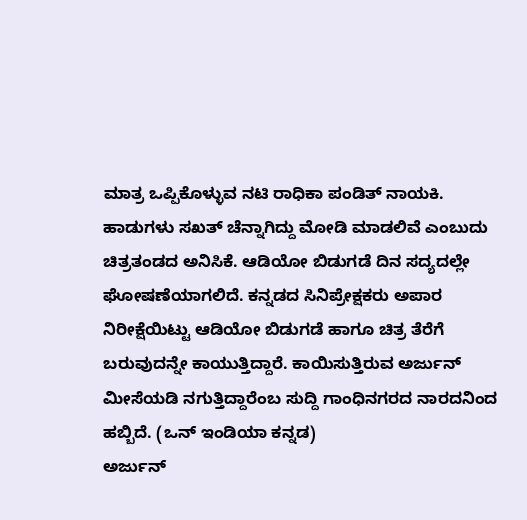ಮಾತ್ರ ಒಪ್ಪಿಕೊಳ್ಳುವ ನಟಿ ರಾಧಿಕಾ ಪಂಡಿತ್ ನಾಯಕಿ.
ಹಾಡುಗಳು ಸಖತ್ ಚೆನ್ನಾಗಿದ್ದು ಮೋಡಿ ಮಾಡಲಿವೆ ಎಂಬುದು ಚಿತ್ರತಂಡದ ಅನಿಸಿಕೆ. ಆಡಿಯೋ ಬಿಡುಗಡೆ ದಿನ ಸದ್ಯದಲ್ಲೇ ಘೋಷಣೆಯಾಗಲಿದೆ. ಕನ್ನಡದ ಸಿನಿಪ್ರೇಕ್ಷಕರು ಅಪಾರ ನಿರೀಕ್ಷೆಯಿಟ್ಟು ಆಡಿಯೋ ಬಿಡುಗಡೆ ಹಾಗೂ ಚಿತ್ರ ತೆರೆಗೆ ಬರುವುದನ್ನೇ ಕಾಯುತ್ತಿದ್ದಾರೆ. ಕಾಯಿಸುತ್ತಿರುವ ಅರ್ಜುನ್ ಮೀಸೆಯಡಿ ನಗುತ್ತಿದ್ದಾರೆಂಬ ಸುದ್ದಿ ಗಾಂಧಿನಗರದ ನಾರದನಿಂದ ಹಬ್ಬಿದೆ. (ಒನ್ ಇಂಡಿಯಾ ಕನ್ನಡ)
ಅರ್ಜುನ್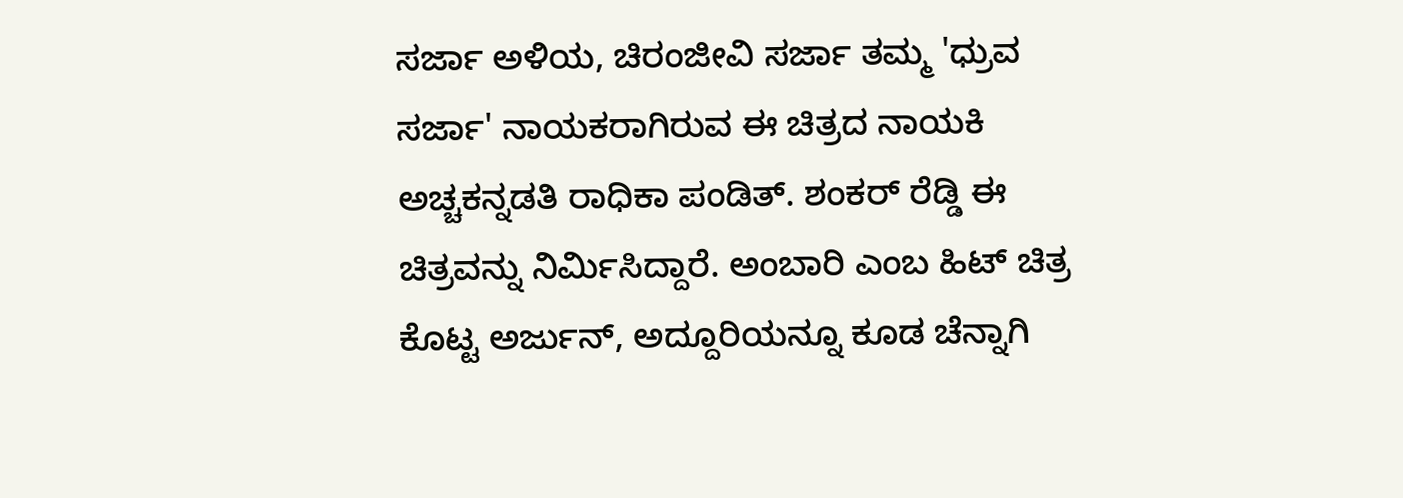ಸರ್ಜಾ ಅಳಿಯ, ಚಿರಂಜೀವಿ ಸರ್ಜಾ ತಮ್ಮ 'ಧ್ರುವ ಸರ್ಜಾ' ನಾಯಕರಾಗಿರುವ ಈ ಚಿತ್ರದ ನಾಯಕಿ ಅಚ್ಚಕನ್ನಡತಿ ರಾಧಿಕಾ ಪಂಡಿತ್. ಶಂಕರ್ ರೆಡ್ಡಿ ಈ ಚಿತ್ರವನ್ನು ನಿರ್ಮಿಸಿದ್ದಾರೆ. ಅಂಬಾರಿ ಎಂಬ ಹಿಟ್ ಚಿತ್ರ ಕೊಟ್ಟ ಅರ್ಜುನ್, ಅದ್ದೂರಿಯನ್ನೂ ಕೂಡ ಚೆನ್ನಾಗಿ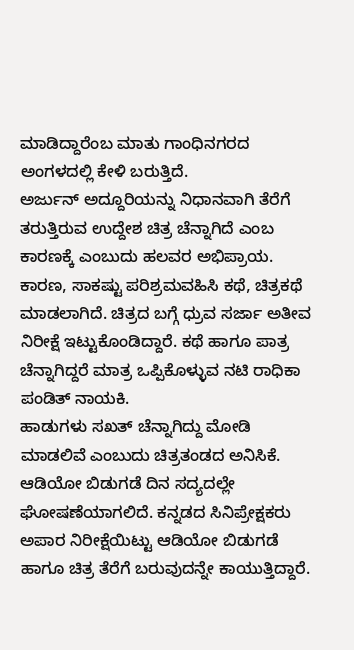ಮಾಡಿದ್ದಾರೆಂಬ ಮಾತು ಗಾಂಧಿನಗರದ ಅಂಗಳದಲ್ಲಿ ಕೇಳಿ ಬರುತ್ತಿದೆ.
ಅರ್ಜುನ್ ಅದ್ದೂರಿಯನ್ನು ನಿಧಾನವಾಗಿ ತೆರೆಗೆ ತರುತ್ತಿರುವ ಉದ್ದೇಶ ಚಿತ್ರ ಚೆನ್ನಾಗಿದೆ ಎಂಬ ಕಾರಣಕ್ಕೆ ಎಂಬುದು ಹಲವರ ಅಭಿಪ್ರಾಯ. ಕಾರಣ, ಸಾಕಷ್ಟು ಪರಿಶ್ರಮವಹಿಸಿ ಕಥೆ, ಚಿತ್ರಕಥೆ ಮಾಡಲಾಗಿದೆ. ಚಿತ್ರದ ಬಗ್ಗೆ ಧ್ರುವ ಸರ್ಜಾ ಅತೀವ ನಿರೀಕ್ಷೆ ಇಟ್ಟುಕೊಂಡಿದ್ದಾರೆ. ಕಥೆ ಹಾಗೂ ಪಾತ್ರ ಚೆನ್ನಾಗಿದ್ದರೆ ಮಾತ್ರ ಒಪ್ಪಿಕೊಳ್ಳುವ ನಟಿ ರಾಧಿಕಾ ಪಂಡಿತ್ ನಾಯಕಿ.
ಹಾಡುಗಳು ಸಖತ್ ಚೆನ್ನಾಗಿದ್ದು ಮೋಡಿ ಮಾಡಲಿವೆ ಎಂಬುದು ಚಿತ್ರತಂಡದ ಅನಿಸಿಕೆ. ಆಡಿಯೋ ಬಿಡುಗಡೆ ದಿನ ಸದ್ಯದಲ್ಲೇ ಘೋಷಣೆಯಾಗಲಿದೆ. ಕನ್ನಡದ ಸಿನಿಪ್ರೇಕ್ಷಕರು ಅಪಾರ ನಿರೀಕ್ಷೆಯಿಟ್ಟು ಆಡಿಯೋ ಬಿಡುಗಡೆ ಹಾಗೂ ಚಿತ್ರ ತೆರೆಗೆ ಬರುವುದನ್ನೇ ಕಾಯುತ್ತಿದ್ದಾರೆ.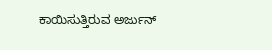ಕಾಯಿಸುತ್ತಿರುವ ಅರ್ಜುನ್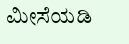ಮೀಸೆಯಡಿ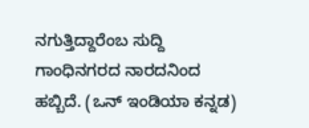ನಗುತ್ತಿದ್ದಾರೆಂಬ ಸುದ್ದಿ ಗಾಂಧಿನಗರದ ನಾರದನಿಂದ ಹಬ್ಬಿದೆ. (ಒನ್ ಇಂಡಿಯಾ ಕನ್ನಡ)